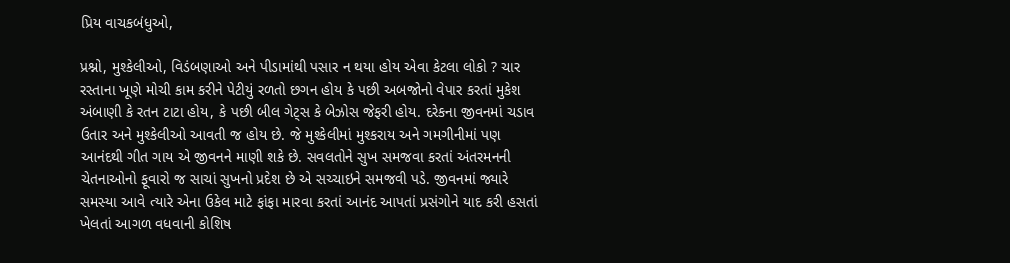પ્રિય વાચકબંધુઓ,

પ્રશ્નો, મુશ્કેલીઓ, વિડંબણાઓ અને પીડામાંથી પસાર ન થયા હોય એવા કેટલા લોકો ? ચાર રસ્તાના ખૂણે મોચી કામ કરીને પેટીયું રળતો છગન હોય કે પછી અબજોનો વેપાર કરતાં મુકેશ અંબાણી કે રતન ટાટા હોય, કે પછી બીલ ગેટ્સ કે બેઝોસ જેફરી હોય. દરેકના જીવનમાં ચડાવ ઉતાર અને મુશ્કેલીઓ આવતી જ હોય છે. જે મુશ્કેલીમાં મુશ્કરાય અને ગમગીનીમાં પણ આનંદથી ગીત ગાય એ જીવનને માણી શકે છે. સવલતોને સુખ સમજવા કરતાં અંતરમનની ચેતનાઓનો ફૂવારો જ સાચાં સુખનો પ્રદેશ છે એ સચ્ચાઇને સમજવી પડે. જીવનમાં જ્યારે સમસ્યા આવે ત્યારે એના ઉકેલ માટે ફાંફા મારવા કરતાં આનંદ આપતાં પ્રસંગોને યાદ કરી હસતાં ખેલતાં આગળ વધવાની કોશિષ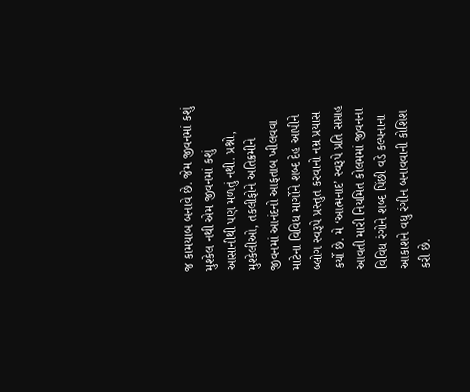જ કામયાબ બનાવે છે. જેમ જીવનમાં કશું મુશ્કેલ નથી એમ જીવનમાં કશું આસાનીથી પણ મળતું નથી. પ્રશ્નો, મુશ્કેલીઓ, તકલીફોને અતિક્રમીને જીવનમાં આનંદનો આફતાબ ખીલવવા માટેના વિવિધ માર્ગોને શબ્દ દેહ આપીને બ્લોગ સ્વરૂપે પ્રસ્તુત કરવાનો નમ્ર પ્રયાસ કર્યો છે. મે ‘આત્મનાદ’ સ્વરૂપે પ્રતિ સપ્તાહ આવતી મારી નિયમિત કોલમમાં જીવનના વિવિધ રંગોને શબ્દ પિંછી વડે કલ્પનાના આકાશને વધુ રંગીન બનાવવાની કોશિશ કરી છે.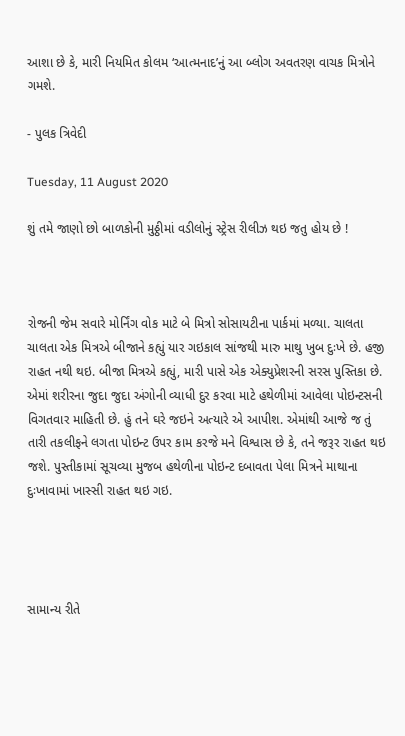આશા છે કે, મારી નિયમિત કોલમ ‘આત્મનાદ’નું આ બ્લોગ અવતરણ વાચક મિત્રોને ગમશે.

- પુલક ત્રિવેદી

Tuesday, 11 August 2020

શું તમે જાણો છો બાળકોની મુઠ્ઠીમાં વડીલોનું સ્ટ્રેસ રીલીઝ થઇ જતુ હોય છે !



રોજની જેમ સવારે મોર્નિંગ વોક માટે બે મિત્રો સોસાયટીના પાર્કમાં મળ્યા. ચાલતા ચાલતા એક મિત્રએ બીજાને કહ્યું યાર ગઇકાલ સાંજથી મારુ માથુ ખુબ દુઃખે છે. હજી રાહત નથી થઇ. બીજા મિત્રએ કહ્યું, મારી પાસે એક એક્યુપ્રેશરની સરસ પુસ્તિકા છે. એમાં શરીરના જુદા જુદા અંગોની વ્યાધી દુર કરવા માટે હથેળીમાં આવેલા પોઇન્ટસની વિગતવાર માહિતી છે. હું તને ઘરે જઇને અત્યારે એ આપીશ. એમાંથી આજે જ તું તારી તકલીફને લગતા પોઇન્ટ ઉપર કામ કરજે મને વિશ્વાસ છે કે, તને જરૂર રાહત થઇ જશે. પુસ્તીકામાં સૂચવ્યા મુજબ હથેળીના પોઇન્ટ દબાવતા પેલા મિત્રને માથાના દુઃખાવામાં ખાસ્સી રાહત થઇ ગઇ.




સામાન્ય રીતે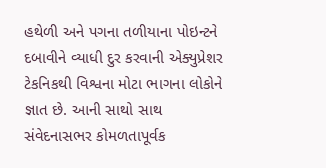હથેળી અને પગના તળીયાના પોઇન્ટને દબાવીને વ્યાધી દુર કરવાની એક્યુપ્રેશર ટેકનિકથી વિશ્વના મોટા ભાગના લોકોને જ્ઞાત છે. આની સાથો સાથ સંવેદનાસભર કોમળતાપૂર્વક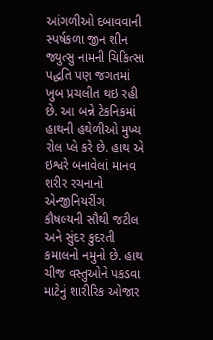આંગળીઓ દબાવવાની સ્પર્ષકળા જીન શીન જ્યુત્સુ નામની ચિકિત્સા પદ્ધતિ પણ જગતમાં ખુબ પ્રચલીત થઇ રહી છે. આ બન્ને ટેકનિકમાં હાથની હથેળીઓ મુખ્ય રોલ પ્લે કરે છે. હાથ એ ઇશ્વરે બનાવેલાં માનવ શરીર રચનાનો એન્જીનિયરીંગ કૌષલ્યની સૌથી જટીલ અને સુંદર કુદરતી કમાલનો નમુનો છે. હાથ ચીજ વસ્તુઓને પકડવા માટેનું શારીરિક ઓજાર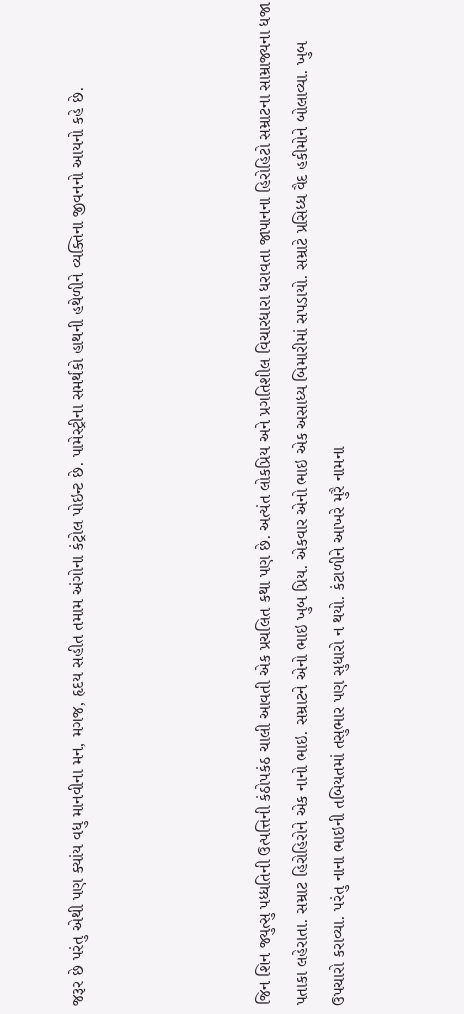જરૂર છે પરંતુ એથી પણ ક્યાંય વધુ માનવીના મન, મગજ, હૃદય સહીત તમામ અંગોના કંટ્રોલ પોઇન્ટ છે. પામેસ્ટ્રીના સમર્થકો હાથની હથેળીને વ્યક્તિના જીવનનો આયનો કહે છે.




જિન શિન જ્યુત્સુ પધ્ધતિની ઉત્પત્તિની કંઠોપકંઠ ચાલી આવતી એક પ્રચલિત કથા પણ છે. અત્યંત લોકપ્રિય અને પ્રગતિશીલ વિચારધારા ધરાવતા જાપાનના હિરોહિટો સમ્રાટના સામ્રાજ્યના ધજા પતાકા લહેરાતા. સમ્રાટ હિરોહિરોને એક નાનો ભાઇ. સમ્રાટને એનો ભાઇ ખુબ પ્રિય. એકવાર એનો ભાઇ એક અસાધ્ય બિમારીમાં સપડાયો. સમ્રાટે પ્રસિધ્ધ વૈદ હકીમોને બોલાવ્યા. ખુબ ઉપચારો કરાવ્યા. પરંતુ નાના ભાઇની તબિયતમાં તસુભાર પણ સુધારો ન થયો. કંટાળીને આખરે મુરૈ નામના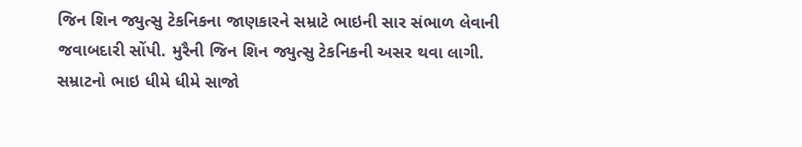જિન શિન જ્યુત્સુ ટેકનિકના જાણકારને સમ્રાટે ભાઇની સાર સંભાળ લેવાની જવાબદારી સોંપી. મુરૈની જિન શિન જ્યુત્સુ ટેકનિકની અસર થવા લાગી. સમ્રાટનો ભાઇ ધીમે ધીમે સાજો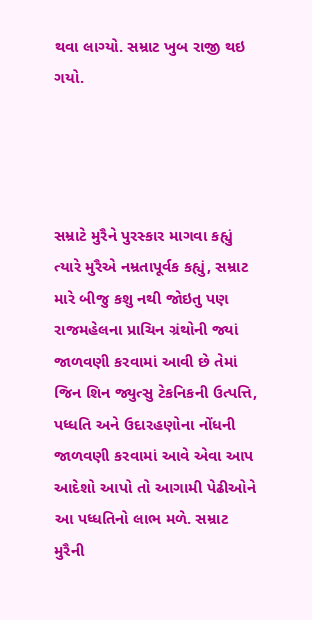થવા લાગ્યો. સમ્રાટ ખુબ રાજી થઇ ગયો.




સમ્રાટે મુરૈને પુરસ્કાર માગવા કહ્યું ત્યારે મુરૈએ નમ્રતાપૂર્વક કહ્યું, સમ્રાટ મારે બીજુ કશુ નથી જોઇતુ પણ રાજમહેલના પ્રાચિન ગ્રંથોની જ્યાં જાળવણી કરવામાં આવી છે તેમાં જિન શિન જ્યુત્સુ ટેકનિકની ઉત્પત્તિ, પધ્ધતિ અને ઉદારહણોના નોંધની જાળવણી કરવામાં આવે એવા આપ આદેશો આપો તો આગામી પેઢીઓને આ પધ્ધતિનો લાભ મળે. સમ્રાટ મુરૈની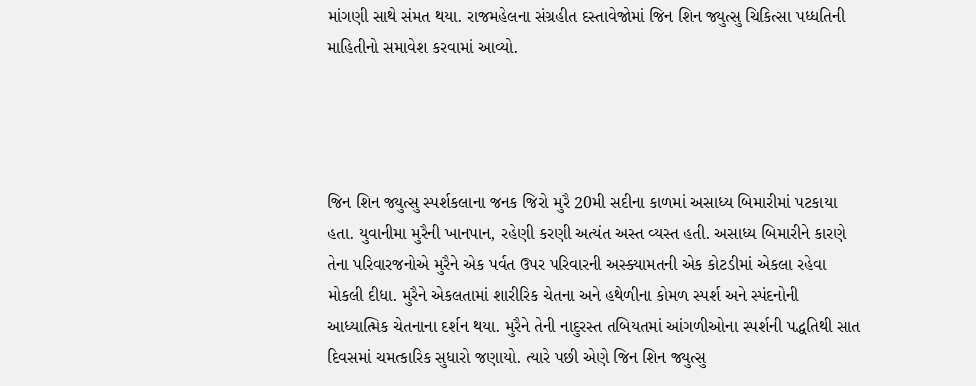માંગણી સાથે સંમત થયા. રાજમહેલના સંગ્રહીત દસ્તાવેજોમાં જિન શિન જ્યુત્સુ ચિકિત્સા પધ્ધતિની માહિતીનો સમાવેશ કરવામાં આવ્યો.




જિન શિન જ્યુત્સુ સ્પર્શકલાના જનક જિરો મુરૈ 20મી સદીના કાળમાં અસાધ્ય બિમારીમાં પટકાયા હતા. યુવાનીમા મુરૈની ખાનપાન, રહેણી કરણી અત્યંત અસ્ત વ્યસ્ત હતી. અસાધ્ય બિમારીને કારણે તેના પરિવારજનોએ મુરૈને એક પર્વત ઉપર પરિવારની અસ્ક્યામતની એક કોટડીમાં એકલા રહેવા મોકલી દીધા. મુરૈને એકલતામાં શારીરિક ચેતના અને હથેળીના કોમળ સ્પર્શ અને સ્પંદનોની આધ્યાત્મિક ચેતનાના દર્શન થયા. મુરૈને તેની નાદુરસ્ત તબિયતમાં આંગળીઓના સ્પર્શની પદ્ધતિથી સાત દિવસમાં ચમત્કારિક સુધારો જણાયો. ત્યારે પછી એણે જિન શિન જ્યુત્સુ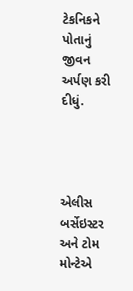ટેકનિકને પોતાનું જીવન અર્પણ કરી દીધું.




એલીસ બર્સેઇસ્ટર અને ટોમ મોન્ટેએ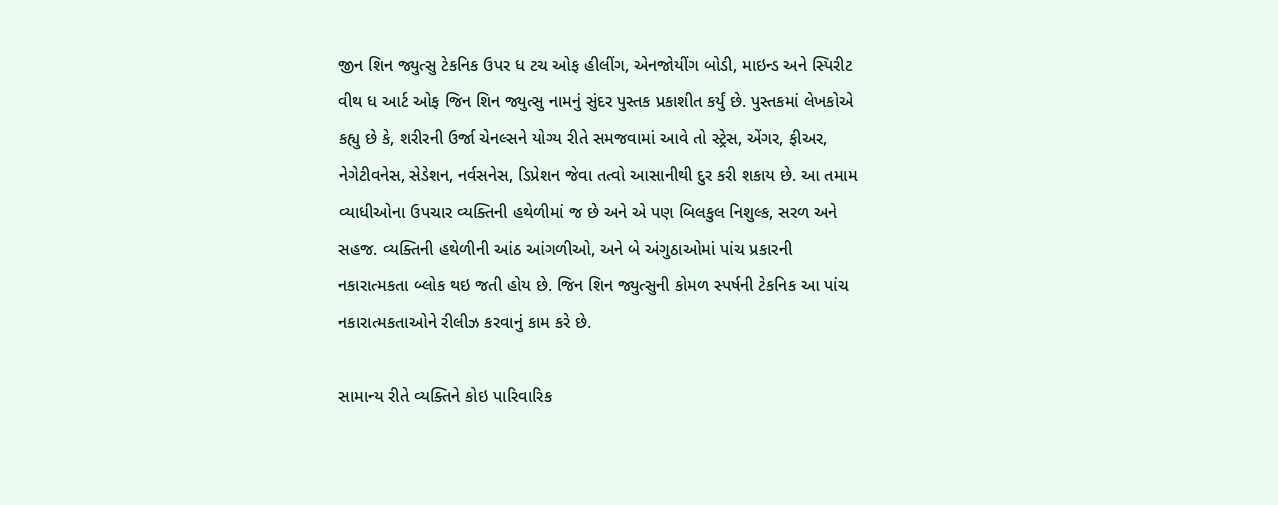જીન શિન જ્યુત્સુ ટેકનિક ઉપર ધ ટચ ઓફ હીલીંગ, એનજોયીંગ બોડી, માઇન્ડ અને સ્પિરીટ વીથ ધ આર્ટ ઓફ જિન શિન જ્યુત્સુ નામનું સુંદર પુસ્તક પ્રકાશીત કર્યું છે. પુસ્તકમાં લેખકોએ કહ્યુ છે કે, શરીરની ઉર્જા ચેનલ્સને યોગ્ય રીતે સમજવામાં આવે તો સ્ટ્રેસ, એંગર, ફીઅર, નેગેટીવનેસ, સેડેશન, નર્વસનેસ, ડિપ્રેશન જેવા તત્વો આસાનીથી દુર કરી શકાય છે. આ તમામ વ્યાધીઓના ઉપચાર વ્યક્તિની હથેળીમાં જ છે અને એ પણ બિલકુલ નિશુલ્ક, સરળ અને સહજ. વ્યક્તિની હથેળીની આંઠ આંગળીઓ, અને બે અંગુઠાઓમાં પાંચ પ્રકારની નકારાત્મકતા બ્લોક થઇ જતી હોય છે. જિન શિન જ્યુત્સુની કોમળ સ્પર્ષની ટેકનિક આ પાંચ નકારાત્મકતાઓને રીલીઝ કરવાનું કામ કરે છે.

સામાન્ય રીતે વ્યક્તિને કોઇ પારિવારિક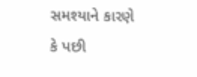સમશ્યાને કારણે કે પછી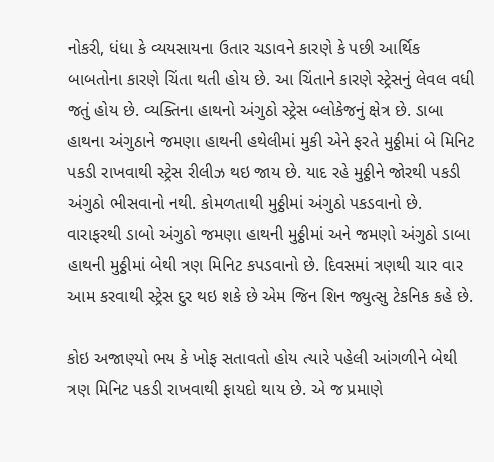નોકરી, ધંધા કે વ્યયસાયના ઉતાર ચડાવને કારણે કે પછી આર્થિક બાબતોના કારણે ચિંતા થતી હોય છે. આ ચિંતાને કારણે સ્ટ્રેસનું લેવલ વધી જતું હોય છે. વ્યક્તિના હાથનો અંગુઠો સ્ટ્રેસ બ્લોકેજનું ક્ષેત્ર છે. ડાબા હાથના અંગુઠાને જમણા હાથની હથેલીમાં મુકી એને ફરતે મુઠ્ઠીમાં બે મિનિટ પકડી રાખવાથી સ્ટ્રેસ રીલીઝ થઇ જાય છે. યાદ રહે મુઠ્ઠીને જોરથી પકડી અંગુઠો ભીસવાનો નથી. કોમળતાથી મુઠ્ઠીમાં અંગુઠો પકડવાનો છે. વારાફરથી ડાબો અંગુઠો જમણા હાથની મુઠ્ઠીમાં અને જમણો અંગુઠો ડાબા હાથની મુઠ્ઠીમાં બેથી ત્રણ મિનિટ કપડવાનો છે. દિવસમાં ત્રણથી ચાર વાર આમ કરવાથી સ્ટ્રેસ દુર થઇ શકે છે એમ જિન શિન જ્યુત્સુ ટેકનિક કહે છે.

કોઇ અજાણ્યો ભય કે ખોફ સતાવતો હોય ત્યારે પહેલી આંગળીને બેથી ત્રણ મિનિટ પકડી રાખવાથી ફાયદો થાય છે. એ જ પ્રમાણે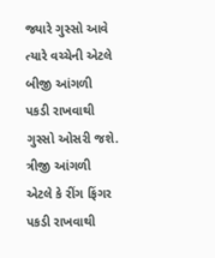જ્યારે ગુસ્સો આવે ત્યારે વચ્ચેની એટલે બીજી આંગળી પકડી રાખવાથી ગુસ્સો ઓસરી જશે. ત્રીજી આંગળી એટલે કે રીંગ ફિંગર પકડી રાખવાથી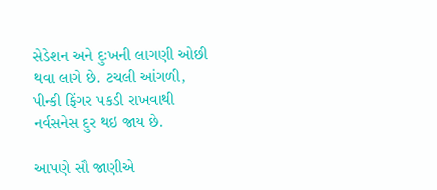સેડેશન અને દુઃખની લાગણી ઓછી થવા લાગે છે. ટચલી આંગળી, પીન્કી ફિંગર પકડી રાખવાથી નર્વસનેસ દુર થઇ જાય છે.

આપણે સૌ જાણીએ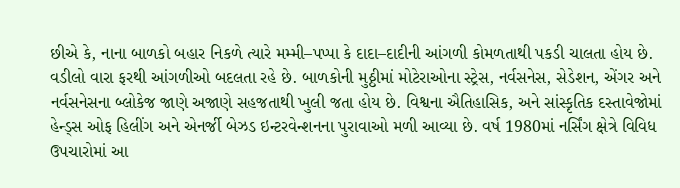છીએ કે, નાના બાળકો બહાર નિકળે ત્યારે મમ્મી–પપ્પા કે દાદા–દાદીની આંગળી કોમળતાથી પકડી ચાલતા હોય છે. વડીલો વારા ફરથી આંગળીઓ બદલતા રહે છે. બાળકોની મુઠ્ઠીમાં મોટેરાઓના સ્ટ્રેસ, નર્વસનેસ, સેડેશન, એંગર અને નર્વસનેસના બ્લોકેજ જાણે અજાણે સહજતાથી ખુલી જતા હોય છે. વિશ્વના ઐતિહાસિક, અને સાંસ્કૃતિક દસ્તાવેજોમાં હેન્ડ્સ ઓફ હિલીંગ અને એનર્જી બેઝડ ઇન્ટરવેન્શનના પુરાવાઓ મળી આવ્યા છે. વર્ષ 1980માં નર્સિંગ ક્ષેત્રે વિવિધ ઉપચારોમાં આ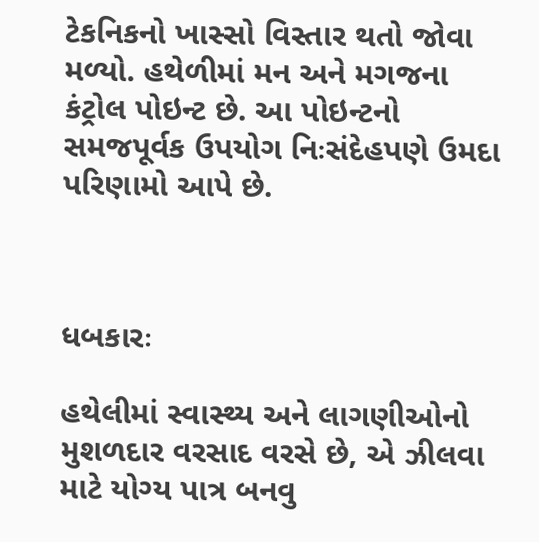ટેકનિકનો ખાસ્સો વિસ્તાર થતો જોવા મળ્યો. હથેળીમાં મન અને મગજના કંટ્રોલ પોઇન્ટ છે. આ પોઇન્ટનો સમજપૂર્વક ઉપયોગ નિઃસંદેહપણે ઉમદા પરિણામો આપે છે.



ધબકારઃ

હથેલીમાં સ્વાસ્થ્ય અને લાગણીઓનો મુશળદાર વરસાદ વરસે છે, એ ઝીલવા માટે યોગ્ય પાત્ર બનવુ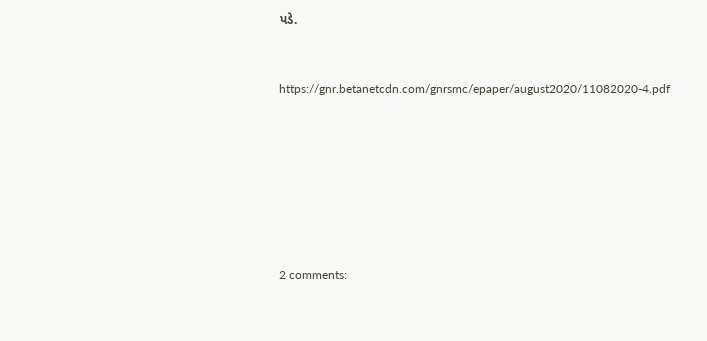પડે.


https://gnr.betanetcdn.com/gnrsmc/epaper/august2020/11082020-4.pdf







2 comments: